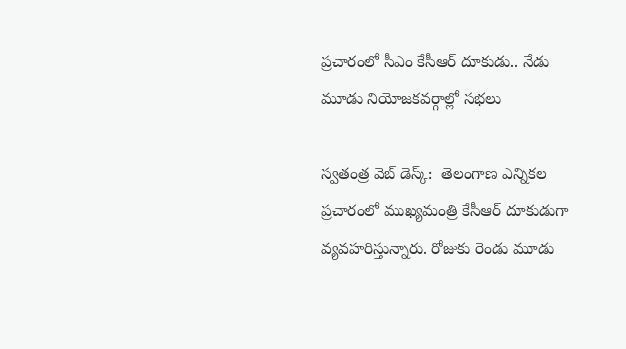ప్రచారంలో సీఎం కేసీఆర్ దూకుడు.. నేడు మూడు నియోజకవర్గాల్లో సభలు

స్వతంత్ర వెబ్ డెస్క్:  తెలంగాణ ఎన్నికల ప్రచారంలో ముఖ్యమంత్రి కేసీఆర్ దూకుడుగా వ్యవహరిస్తున్నారు. రోజుకు రెండు మూడు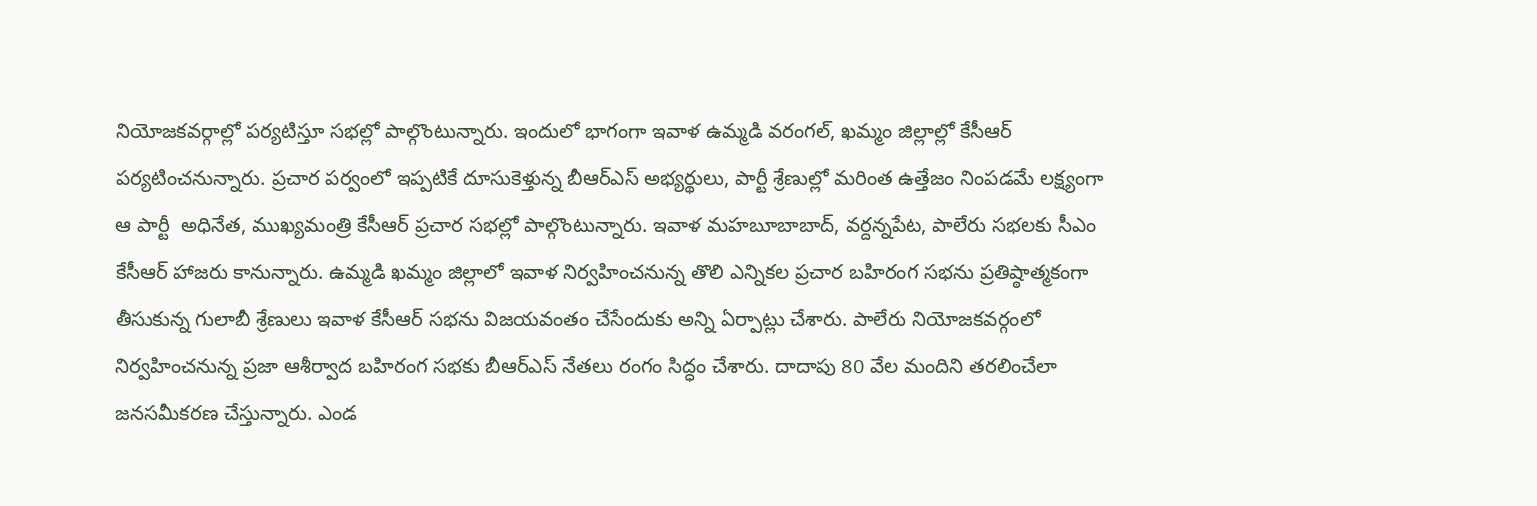నియోజకవర్గాల్లో పర్యటిస్తూ సభల్లో పాల్గొంటున్నారు. ఇందులో భాగంగా ఇవాళ ఉమ్మడి వరంగల్‌, ఖమ్మం జిల్లాల్లో కేసీఆర్ పర్యటించనున్నారు. ప్రచార పర్వంలో ఇప్పటికే దూసుకెళ్తున్న బీఆర్ఎస్ అభ్యర్థులు, పార్టీ శ్రేణుల్లో మరింత ఉత్తేజం నింపడమే లక్ష్యంగా ఆ పార్టీ  అధినేత, ముఖ్యమంత్రి కేసీఆర్ ప్రచార సభల్లో పాల్గొంటున్నారు. ఇవాళ మహబూబాబాద్‌, వర్దన్నపేట, పాలేరు సభలకు సీఎం కేసీఆర్ హాజరు కానున్నారు. ఉమ్మడి ఖమ్మం జిల్లాలో ఇవాళ నిర్వహించనున్న తొలి ఎన్నికల ప్రచార బహిరంగ సభను ప్రతిష్ఠాత్మకంగా తీసుకున్న గులాబీ శ్రేణులు ఇవాళ కేసీఆర్ సభను విజయవంతం చేసేందుకు అన్ని ఏర్పాట్లు చేశారు. పాలేరు నియోజకవర్గంలో నిర్వహించనున్న ప్రజా ఆశీర్వాద బహిరంగ సభకు బీఆర్ఎస్ నేతలు రంగం సిద్ధం చేశారు. దాదాపు 80 వేల మందిని తరలించేలా జనసమీకరణ చేస్తున్నారు. ఎండ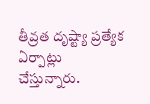తీవ్రత దృష్ట్యా ప్రత్యేక ఏర్పాట్లు చేస్తున్నారు.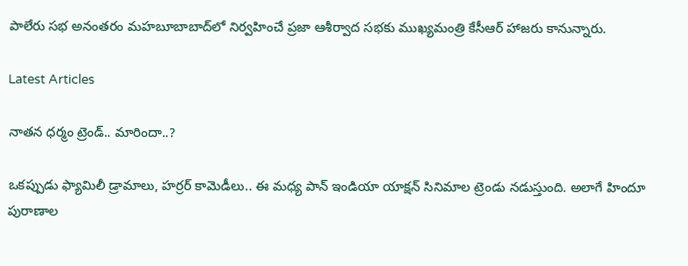పాలేరు సభ అనంతరం మహబూబాబాద్‌లో నిర్వహించే ప్రజా ఆశీర్వాద సభకు ముఖ్యమంత్రి కేసీఆర్ హాజరు కానున్నారు.

Latest Articles

నాతన ధర్మం ట్రెండ్.. మారిందా..?

ఒకప్పుడు ఫ్యామిలీ డ్రామాలు, హర్రర్ కామెడీలు.. ఈ మధ్య పాన్ ఇండియా యాక్షన్ సినిమాల ట్రెండు నడుస్తుంది. అలాగే హిందూ పురాణాల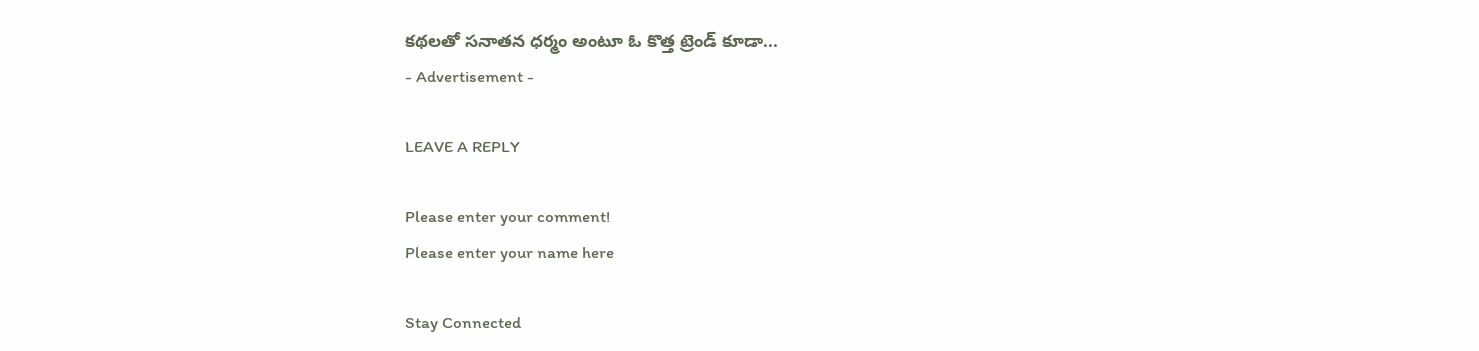కథలతో సనాతన ధర్మం అంటూ ఓ కొత్త ట్రెండ్ కూడా...
- Advertisement -

LEAVE A REPLY

Please enter your comment!
Please enter your name here

Stay Connected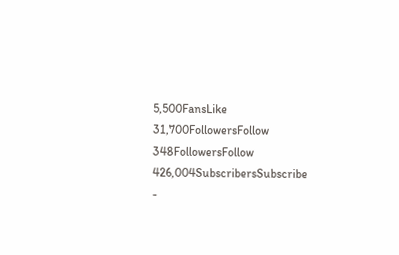5,500FansLike
31,700FollowersFollow
348FollowersFollow
426,004SubscribersSubscribe
-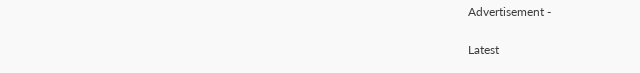Advertisement -

Latest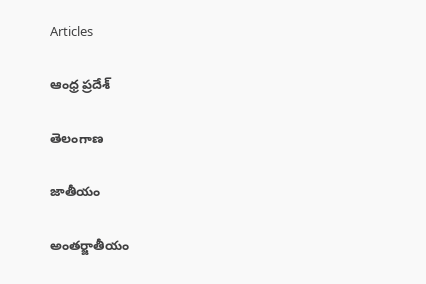Articles

ఆంధ్ర ప్రదేశ్

తెలంగాణ

జాతీయం

అంతర్జాతీయం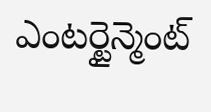ఎంటర్టైన్మెంట్